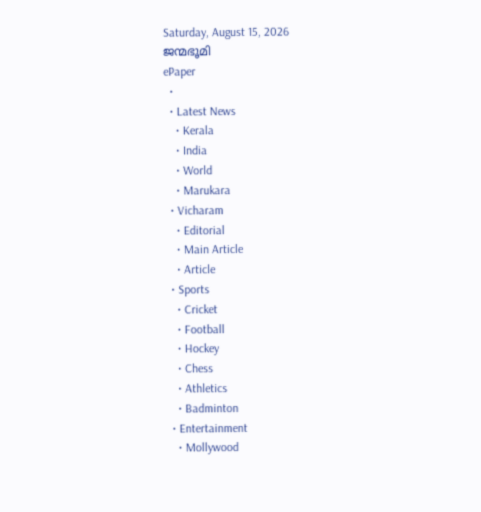Saturday, August 15, 2026
ജന്മഭൂമി
ePaper
  •
  • Latest News
    • Kerala
    • India
    • World
    • Marukara
  • Vicharam
    • Editorial
    • Main Article
    • Article
  • Sports
    • Cricket
    • Football
    • Hockey
    • Chess
    • Athletics
    • Badminton
  • Entertainment
    • Mollywood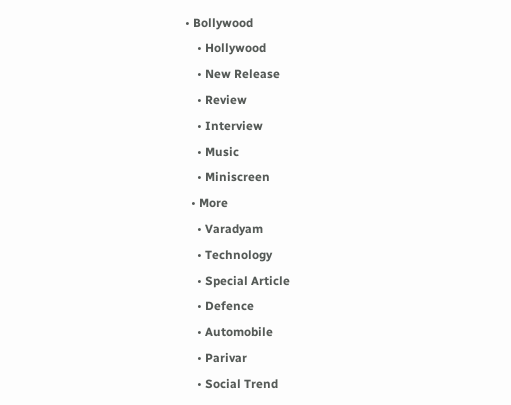• Bollywood
    • Hollywood
    • New Release
    • Review
    • Interview
    • Music
    • Miniscreen
  • More
    • Varadyam
    • Technology
    • Special Article
    • Defence
    • Automobile
    • Parivar
    • Social Trend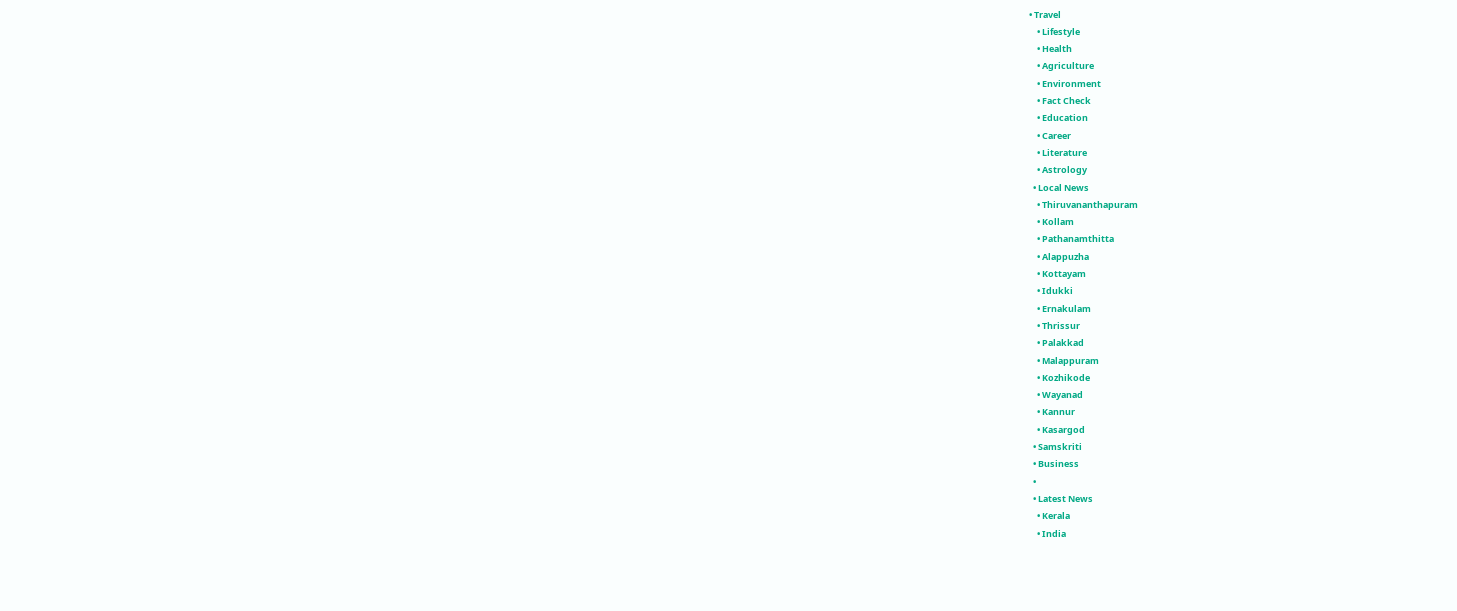• Travel
    • Lifestyle
    • Health
    • Agriculture
    • Environment
    • Fact Check
    • Education
    • Career
    • Literature
    • Astrology
  • Local News
    • Thiruvananthapuram
    • Kollam
    • Pathanamthitta
    • Alappuzha
    • Kottayam
    • Idukki
    • Ernakulam
    • Thrissur
    • Palakkad
    • Malappuram
    • Kozhikode
    • Wayanad
    • Kannur
    • Kasargod
  • Samskriti
  • Business
  •
  • Latest News
    • Kerala
    • India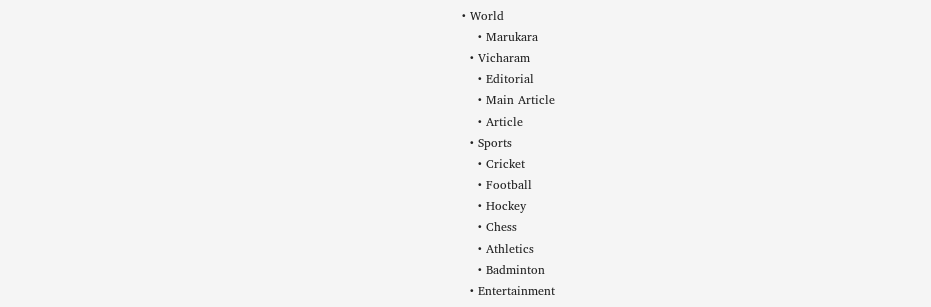• World
    • Marukara
  • Vicharam
    • Editorial
    • Main Article
    • Article
  • Sports
    • Cricket
    • Football
    • Hockey
    • Chess
    • Athletics
    • Badminton
  • Entertainment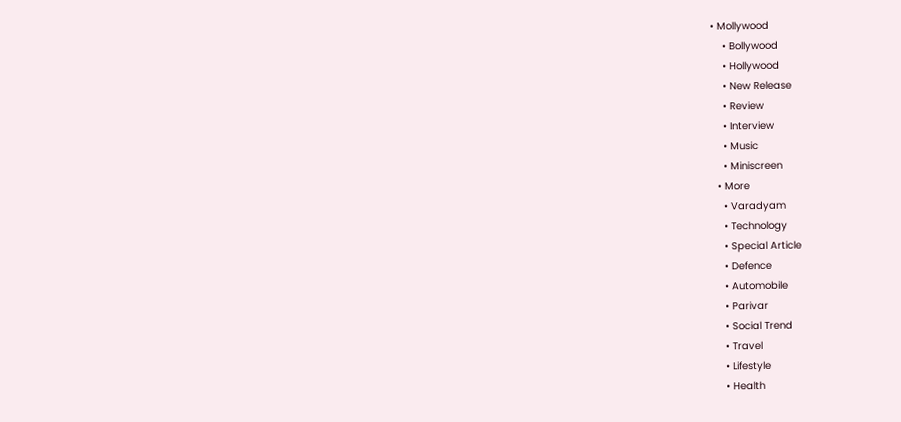• Mollywood
    • Bollywood
    • Hollywood
    • New Release
    • Review
    • Interview
    • Music
    • Miniscreen
  • More
    • Varadyam
    • Technology
    • Special Article
    • Defence
    • Automobile
    • Parivar
    • Social Trend
    • Travel
    • Lifestyle
    • Health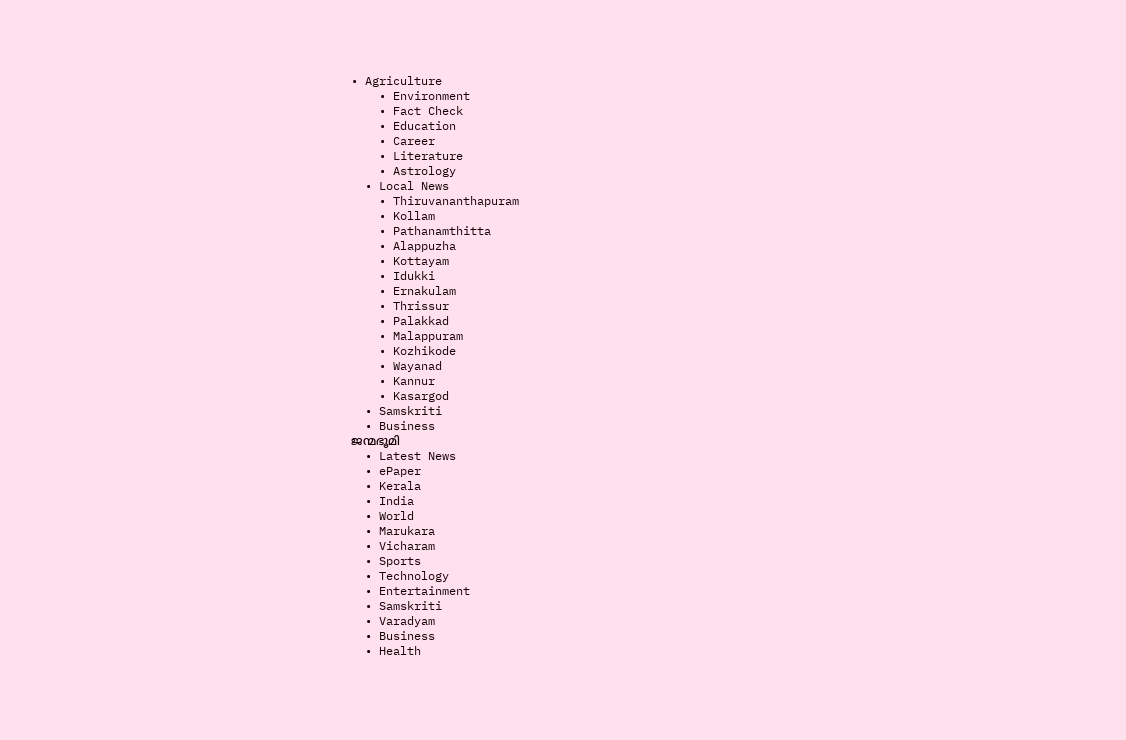• Agriculture
    • Environment
    • Fact Check
    • Education
    • Career
    • Literature
    • Astrology
  • Local News
    • Thiruvananthapuram
    • Kollam
    • Pathanamthitta
    • Alappuzha
    • Kottayam
    • Idukki
    • Ernakulam
    • Thrissur
    • Palakkad
    • Malappuram
    • Kozhikode
    • Wayanad
    • Kannur
    • Kasargod
  • Samskriti
  • Business
ജന്മഭൂമി
  • Latest News
  • ePaper
  • Kerala
  • India
  • World
  • Marukara
  • Vicharam
  • Sports
  • Technology
  • Entertainment
  • Samskriti
  • Varadyam
  • Business
  • Health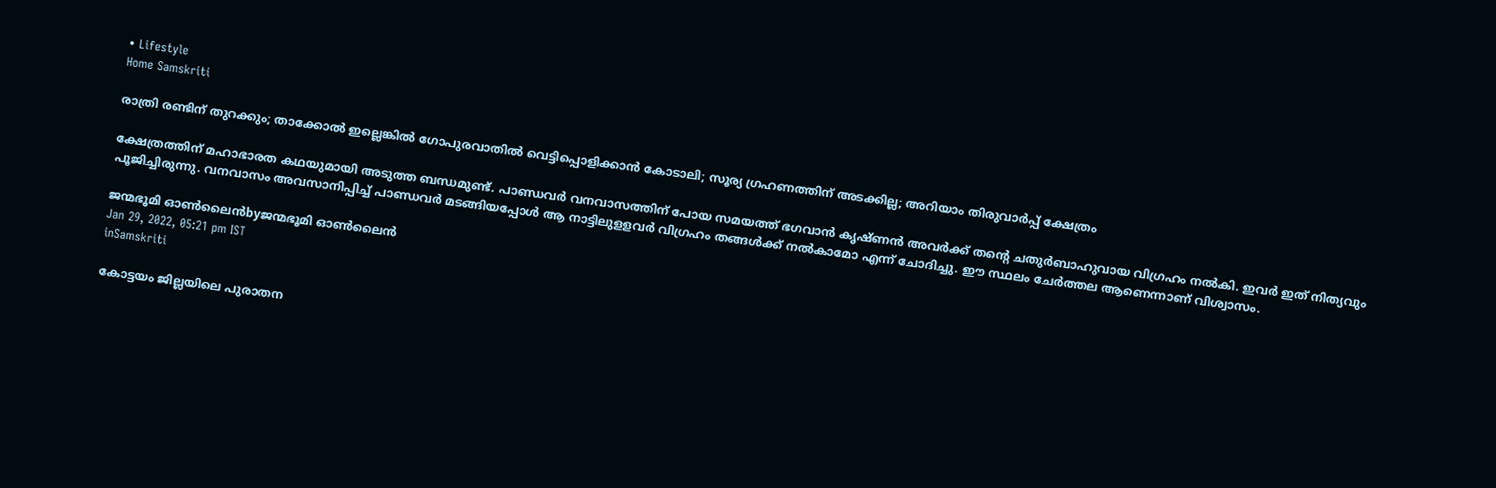• Lifestyle
Home Samskriti

രാത്രി രണ്ടിന് തുറക്കും; താക്കോല്‍ ഇല്ലെങ്കില്‍ ഗോപുരവാതില്‍ വെട്ടിപ്പൊളിക്കാന്‍ കോടാലി; സൂര്യ ഗ്രഹണത്തിന് അടക്കില്ല; അറിയാം തിരുവാര്‍പ്പ് ക്ഷേത്രം

ക്ഷേത്രത്തിന് മഹാഭാരത കഥയുമായി അടുത്ത ബന്ധമുണ്ട്. പാണ്ഡവര്‍ വനവാസത്തിന് പോയ സമയത്ത് ഭഗവാന്‍ കൃഷ്ണന്‍ അവര്‍ക്ക് തന്റെ ചതുര്‍ബാഹുവായ വിഗ്രഹം നല്‍കി. ഇവര്‍ ഇത് നിത്യവും പൂജിച്ചിരുന്നു. വനവാസം അവസാനിപ്പിച്ച് പാണ്ഡവര്‍ മടങ്ങിയപ്പോള്‍ ആ നാട്ടിലുളളവര്‍ വിഗ്രഹം തങ്ങള്‍ക്ക് നല്‍കാമോ എന്ന് ചോദിച്ചു. ഈ സ്ഥലം ചേര്‍ത്തല ആണെന്നാണ് വിശ്വാസം.

ജന്മഭൂമി ഓണ്‍ലൈന്‍byജന്മഭൂമി ഓണ്‍ലൈന്‍
Jan 29, 2022, 05:21 pm IST
inSamskriti

കോട്ടയം ജില്ലയിലെ പുരാതന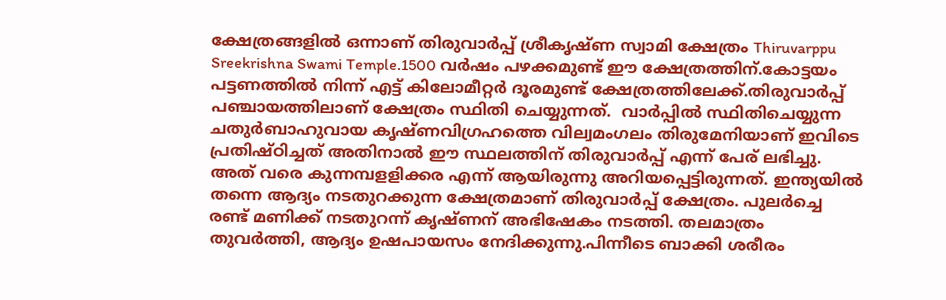ക്ഷേത്രങ്ങളില്‍ ഒന്നാണ് തിരുവാര്‍പ്പ് ശ്രീകൃഷ്ണ സ്വാമി ക്ഷേത്രം Thiruvarppu Sreekrishna Swami Temple.1500 വര്‍ഷം പഴക്കമുണ്ട് ഈ ക്ഷേത്രത്തിന്.കോട്ടയം പട്ടണത്തില്‍ നിന്ന് എട്ട് കിലോമീറ്റര്‍ ദൂരമുണ്ട് ക്ഷേത്രത്തിലേക്ക്.തിരുവാര്‍പ്പ് പഞ്ചായത്തിലാണ് ക്ഷേത്രം സ്ഥിതി ചെയ്യുന്നത്.  വാര്‍പ്പില്‍ സ്ഥിതിചെയ്യുന്ന ചതുര്‍ബാഹുവായ കൃഷ്ണവിഗ്രഹത്തെ വില്വമംഗലം തിരുമേനിയാണ് ഇവിടെ പ്രതിഷ്ഠിച്ചത് അതിനാല്‍ ഈ സ്ഥലത്തിന് തിരുവാര്‍പ്പ് എന്ന് പേര് ലഭിച്ചു. അത് വരെ കുന്നമ്പളളിക്കര എന്ന് ആയിരുന്നു അറിയപ്പെട്ടിരുന്നത്. ഇന്ത്യയില്‍ തന്നെ ആദ്യം നടതുറക്കുന്ന ക്ഷേത്രമാണ് തിരുവാര്‍പ്പ് ക്ഷേത്രം. പുലര്‍ച്ചെ രണ്ട് മണിക്ക് നടതുറന്ന് കൃഷ്ണന് അഭിഷേകം നടത്തി. തലമാത്രം തുവര്‍ത്തി, ആദ്യം ഉഷപായസം നേദിക്കുന്നു.പിന്നീടെ ബാക്കി ശരീരം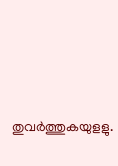തുവര്‍ത്തുകയുളളു.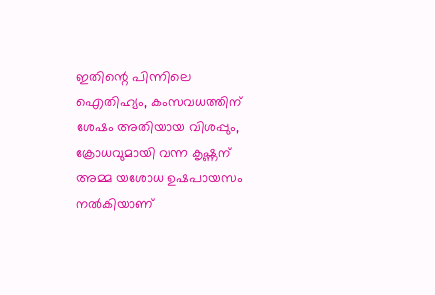ഇതിന്റെ പിന്നിലെ ഐതിഹ്യം, കംസവധത്തിന് ശേഷം അതിയായ വിശപ്പും, ക്രോധവുമായി വന്ന കൃഷ്ണന് അമ്മ യശോധ ഉഷപായസം നല്‍കിയാണ്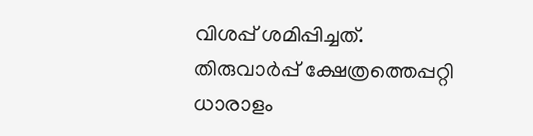വിശപ്പ് ശമിപ്പിച്ചത്. തിരുവാര്‍പ്പ് ക്ഷേത്രത്തെപ്പറ്റി ധാരാളം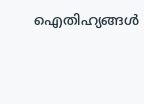ഐതിഹ്യങ്ങള്‍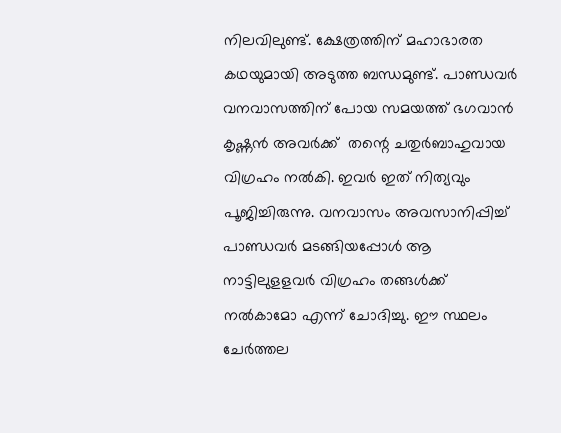നിലവിലുണ്ട്. ക്ഷേത്രത്തിന് മഹാഭാരത കഥയുമായി അടുത്ത ബന്ധമുണ്ട്. പാണ്ഡവര്‍ വനവാസത്തിന് പോയ സമയത്ത് ഭഗവാന്‍ കൃഷ്ണന്‍ അവര്‍ക്ക്  തന്റെ ചതുര്‍ബാഹുവായ വിഗ്രഹം നല്‍കി. ഇവര്‍ ഇത് നിത്യവും പൂജിച്ചിരുന്നു. വനവാസം അവസാനിപ്പിച്ച് പാണ്ഡവര്‍ മടങ്ങിയപ്പോള്‍ ആ നാട്ടിലുളളവര്‍ വിഗ്രഹം തങ്ങള്‍ക്ക് നല്‍കാമോ എന്ന് ചോദിച്ചു. ഈ സ്ഥലം ചേര്‍ത്തല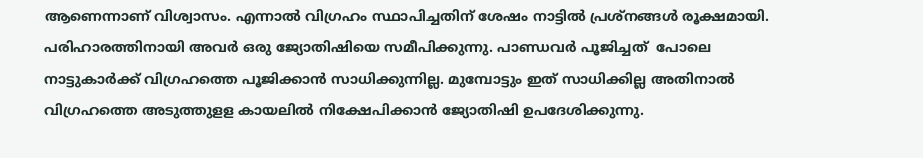ആണെന്നാണ് വിശ്വാസം. എന്നാല്‍ വിഗ്രഹം സ്ഥാപിച്ചതിന് ശേഷം നാട്ടില്‍ പ്രശ്‌നങ്ങള്‍ രൂക്ഷമായി. പരിഹാരത്തിനായി അവര്‍ ഒരു ജ്യോതിഷിയെ സമീപിക്കുന്നു. പാണ്ഡവര്‍ പൂജിച്ചത്  പോലെ നാട്ടുകാര്‍ക്ക് വിഗ്രഹത്തെ പൂജിക്കാന്‍ സാധിക്കുന്നില്ല. മുമ്പോട്ടും ഇത് സാധിക്കില്ല അതിനാല്‍ വിഗ്രഹത്തെ അടുത്തുളള കായലില്‍ നിക്ഷേപിക്കാന്‍ ജ്യോതിഷി ഉപദേശിക്കുന്നു.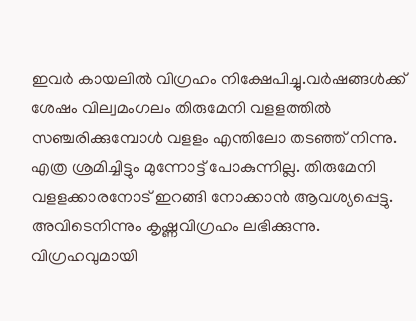ഇവര്‍ കായലില്‍ വിഗ്രഹം നിക്ഷേപിച്ചു.വര്‍ഷങ്ങള്‍ക്ക് ശേഷം വില്വമംഗലം തിരുമേനി വളളത്തില്‍ സഞ്ചരിക്കുമ്പോള്‍ വളളം എന്തിലോ തടഞ്ഞ് നിന്നു. എത്ര ശ്രമിച്ചിട്ടും മുന്നോട്ട് പോകുന്നില്ല. തിരുമേനി വളളക്കാരനോട് ഇറങ്ങി നോക്കാന്‍ ആവശ്യപ്പെട്ടു. അവിടെനിന്നും കൃഷ്ണവിഗ്രഹം ലഭിക്കുന്നു. വിഗ്രഹവുമായി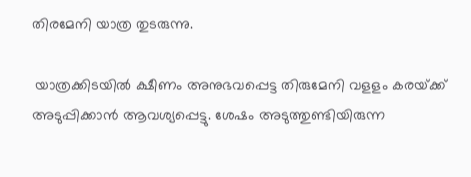തിരമേനി യാത്ര തുടരുന്നു.

 യാത്രക്കിടയില്‍ ക്ഷീണം അനുഭവപ്പെട്ട തിരുമേനി വളളം കരയ്‌ക്ക് അടുപ്പിക്കാന്‍ ആവശ്യപ്പെട്ടു. ശേഷം അടുത്തുണ്ടിയിരുന്ന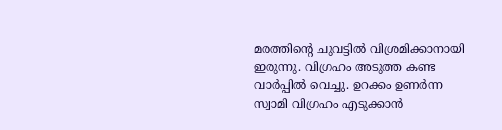മരത്തിന്റെ ചുവട്ടില്‍ വിശ്രമിക്കാനായി ഇരുന്നു. വിഗ്രഹം അടുത്ത കണ്ട വാര്‍പ്പില്‍ വെച്ചു. ഉറക്കം ഉണര്‍ന്ന സ്വാമി വിഗ്രഹം എടുക്കാന്‍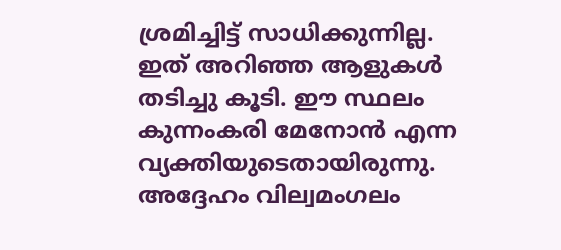ശ്രമിച്ചിട്ട് സാധിക്കുന്നില്ല. ഇത് അറിഞ്ഞ ആളുകള്‍ തടിച്ചു കൂടി. ഈ സ്ഥലം കുന്നംകരി മേനോന്‍ എന്ന വ്യക്തിയുടെതായിരുന്നു. അദ്ദേഹം വില്വമംഗലം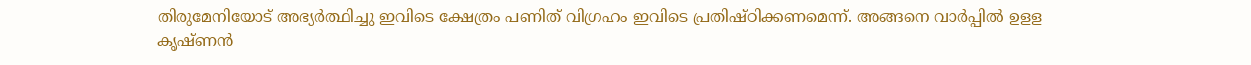തിരുമേനിയോട് അഭ്യര്‍ത്ഥിച്ചു ഇവിടെ ക്ഷേത്രം പണിത് വിഗ്രഹം ഇവിടെ പ്രതിഷ്ഠിക്കണമെന്ന്. അങ്ങനെ വാര്‍പ്പില്‍ ഉളള കൃഷ്ണന്‍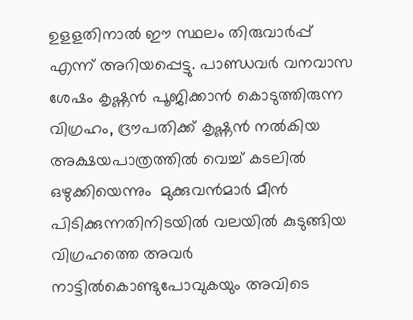ഉളളതിനാല്‍ ഈ സ്ഥലം തിരുവാര്‍പ്പ് എന്ന് അറിയപ്പെട്ടു. പാണ്ഡവര്‍ വനവാസ ശേഷം കൃഷ്ണന്‍ പൂജിക്കാന്‍ കൊടുത്തിരുന്ന വിഗ്രഹം, ദ്രൗപതിക്ക് കൃഷ്ണന്‍ നല്‍കിയ അക്ഷയപാത്രത്തില്‍ വെച്ച് കടലില്‍ ഒഴുക്കിയെന്നും  മുക്കുവന്‍മാര്‍ മീന്‍ പിടിക്കുന്നതിനിടയില്‍ വലയില്‍ കുടുങ്ങിയ വിഗ്രഹത്തെ അവര്‍ നാട്ടില്‍കൊണ്ടുപോവുകയും അവിടെ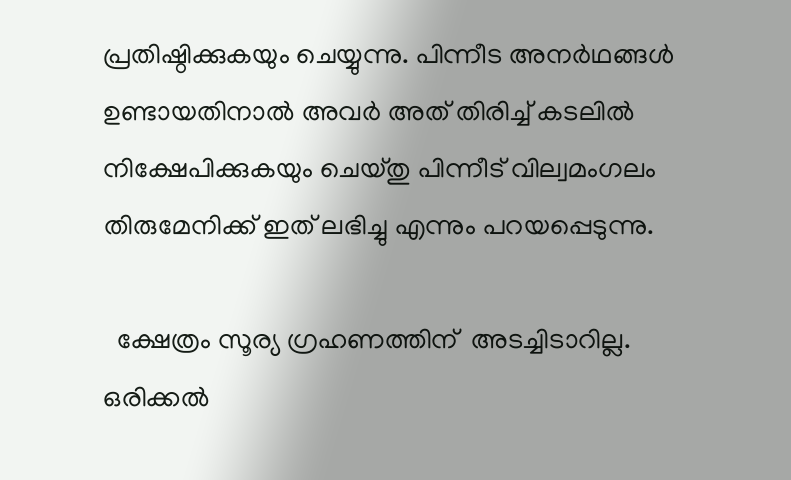പ്രതിഷ്ഠിക്കുകയും ചെയ്യുന്നു. പിന്നീട അനര്‍ഥങ്ങള്‍ ഉണ്ടായതിനാല്‍ അവര്‍ അത് തിരിച്ച് കടലില്‍ നിക്ഷേപിക്കുകയും ചെയ്തു പിന്നീട് വില്വമംഗലം തിരുമേനിക്ക് ഇത് ലഭിച്ചു എന്നും പറയപ്പെടുന്നു.

  ക്ഷേത്രം സൂര്യ ഗ്രഹണത്തിന്  അടച്ചിടാറില്ല. ഒരിക്കല്‍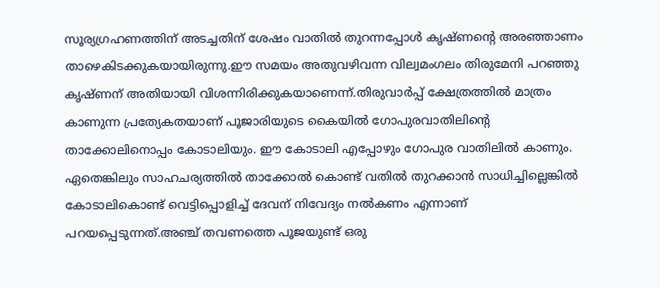സൂര്യഗ്രഹണത്തിന് അടച്ചതിന് ശേഷം വാതില്‍ തുറന്നപ്പോള്‍ കൃഷ്ണന്റെ അരഞ്ഞാണം താഴെകിടക്കുകയായിരുന്നു.ഈ സമയം അതുവഴിവന്ന വില്വമംഗലം തിരുമേനി പറഞ്ഞു കൃഷ്ണന് അതിയായി വിശന്നിരിക്കുകയാണെന്ന്.തിരുവാര്‍പ്പ് ക്ഷേത്രത്തില്‍ മാത്രം കാണുന്ന പ്രത്യേകതയാണ് പൂജാരിയുടെ കൈയില്‍ ഗോപുരവാതിലിന്റെ താക്കോലിനൊപ്പം കോടാലിയും. ഈ കോടാലി എപ്പോഴും ഗോപുര വാതിലില്‍ കാണും. ഏതെങ്കിലും സാഹചര്യത്തില്‍ താക്കോല്‍ കൊണ്ട് വതില്‍ തുറക്കാന്‍ സാധിച്ചില്ലെങ്കില്‍ കോടാലികൊണ്ട് വെട്ടിപ്പൊളിച്ച് ദേവന് നിവേദ്യം നല്‍കണം എന്നാണ് പറയപ്പെടുന്നത്.അഞ്ച് തവണത്തെ പൂജയുണ്ട് ഒരു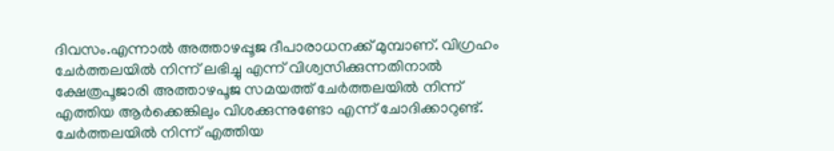ദിവസം.എന്നാല്‍ അത്താഴപ്പൂജ ദീപാരാധനക്ക് മുമ്പാണ്. വിഗ്രഹം ചേര്‍ത്തലയില്‍ നിന്ന് ലഭിച്ചു എന്ന് വിശ്വസിക്കുന്നതിനാല്‍ ക്ഷേത്രപൂജാരി അത്താഴപൂജ സമയത്ത് ചേര്‍ത്തലയില്‍ നിന്ന് എത്തിയ ആര്‍ക്കെങ്കിലും വിശക്കുന്നുണ്ടോ എന്ന് ചോദിക്കാറുണ്ട്. ചേര്‍ത്തലയില്‍ നിന്ന് എത്തിയ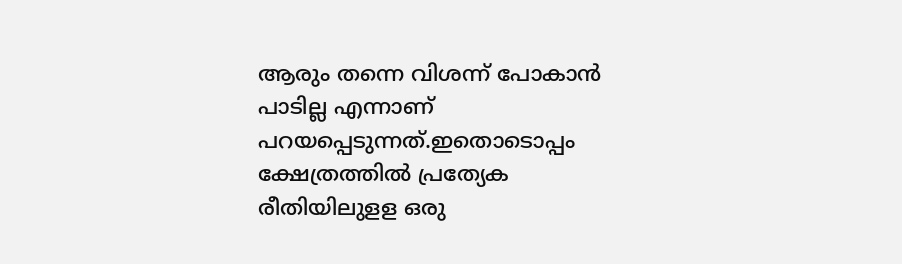ആരും തന്നെ വിശന്ന് പോകാന്‍ പാടില്ല എന്നാണ് പറയപ്പെടുന്നത്.ഇതൊടൊപ്പം ക്ഷേത്രത്തില്‍ പ്രത്യേക രീതിയിലുളള ഒരു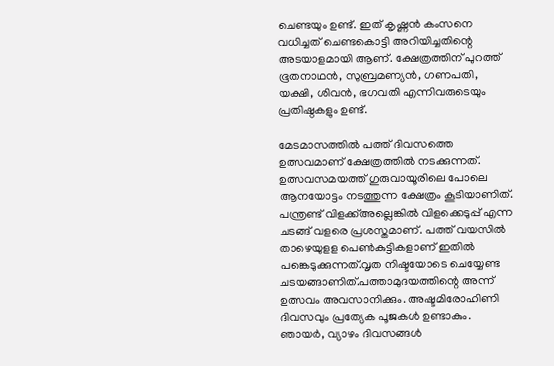ചെണ്ടയും ഉണ്ട്. ഇത് കൃഷ്ണന്‍ കംസനെ വധിച്ചത് ചെണ്ടകൊട്ടി അറിയിച്ചതിന്റെ അടയാളമായി ആണ്. ക്ഷേത്രത്തിന് പുറത്ത് ഭൂതനാഥന്‍, സുബ്രമണ്യന്‍, ഗണപതി, യക്ഷി, ശിവന്‍, ഭഗവതി എന്നിവരുടെയും പ്രതിഷ്ഠകളും ഉണ്ട്.

മേടമാസത്തില്‍ പത്ത് ദിവസത്തെ ഉത്സവമാണ് ക്ഷേത്രത്തില്‍ നടക്കുന്നത്. ഉത്സവസമയത്ത് ഗുരുവായൂരിലെ പോലെ ആനയോട്ടം നടത്തുന്ന ക്ഷേത്രം കൂടിയാണിത്. പന്ത്രണ്ട് വിളക്ക്അല്ലെങ്കില്‍ വിളക്കെടുപ്പ് എന്ന ചടങ്ങ് വളരെ പ്രശസ്തമാണ്. പത്ത് വയസില്‍ താഴെയുളള പെണ്‍കുട്ടികളാണ് ഇതില്‍ പങ്കെടുക്കുന്നത്.വൃത നിഷ്ടയോടെ ചെയ്യേണ്ട ചടയങ്ങാണിത്.പത്താമുദയത്തിന്റെ അന്ന് ഉത്സവം അവസാനിക്കും. അഷ്ടമിരോഹിണി ദിവസവും പ്രത്യേക പൂജകള്‍ ഉണ്ടാകും. ഞായര്‍, വ്യാഴം ദിവസങ്ങള്‍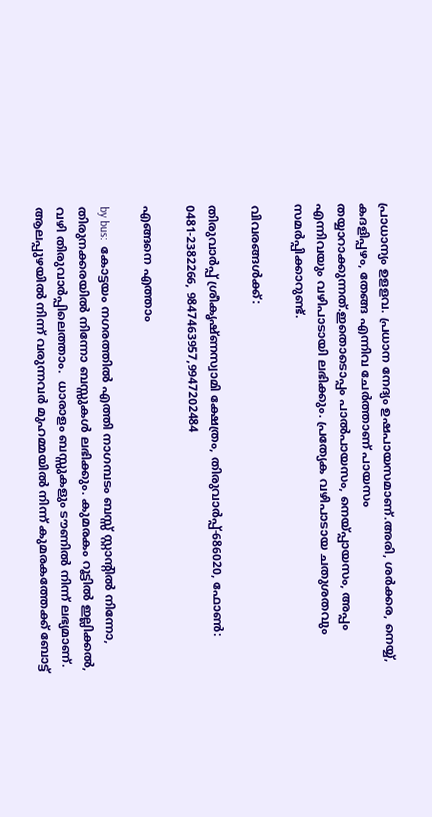പ്രാധാന്യം ഉളളവ. പ്രധാന നേദ്യം ഉഷപായസമാണ്.അരി, ശര്‍ക്കര, നെയ്യ്, കദളിപ്പഴം, തേങ്ങ എന്നിവ ചേര്‍ത്താണ് പായസം തയ്യാറാക്കുന്നത്.ഇതൊടൊപ്പം പാല്‍പായസം, നെയ്‌പ്പായസം, അപ്പം എന്നിവയും വഴിപാടായി ലഭിക്കും. പ്രത്യേക വഴിപാടായ ചതുശതവും സമര്‍പ്പിക്കാറുണ്ട്.

വിവരങ്ങള്‍ക്ക്:

തിരുവാര്‍പ്പ് ശ്രീകൃഷ്ണസ്വാമി ക്ഷേത്രം, തിരുവാര്‍പ്പ്-686020, ഫോണ്‍: 0481-2382266, 9847463957,9947202484

എങ്ങനെ എത്താം

by bus:  കോട്ടയം നഗരത്തില്‍ എത്തി നാഗമ്പടം ബസ്സ് സ്റ്റാന്റില്‍ നിന്നോ, തിരുനക്കരയില്‍ നിന്നോ ബസ്സുകള്‍ ലഭിക്കും. കുമരകം റൂട്ടില്‍ ഇല്ലിക്കല്‍, വഴി തിരുവാര്‍പ്പിലെത്താം.  ധാരാളം ബസ്സുകളും ടൗണില്‍ നിന്ന് ലഭ്യമാണ്. ആലപ്പുഴയില്‍ നിന്ന് വരുന്നവര്‍ മുഹമ്മയില്‍ നിന്ന് കുമരകത്തേക്ക് ബോട്ട്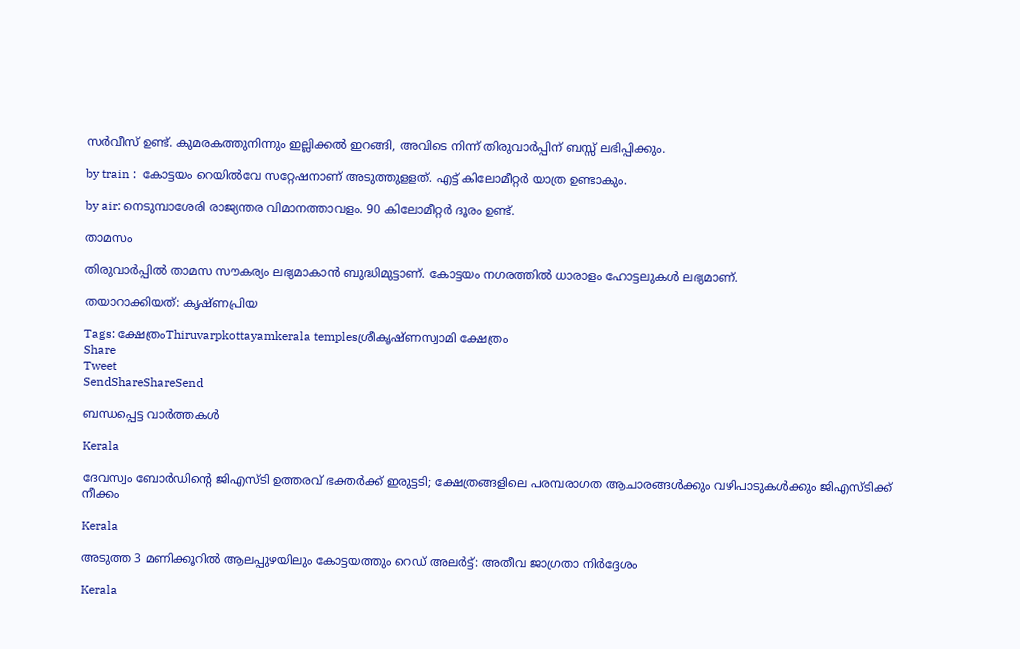സര്‍വീസ് ഉണ്ട്. കുമരകത്തുനിന്നും ഇല്ലിക്കല്‍ ഇറങ്ങി, അവിടെ നിന്ന് തിരുവാര്‍പ്പിന് ബസ്സ് ലഭിപ്പിക്കും.

by train :  കോട്ടയം റെയില്‍വേ സറ്റേഷനാണ് അടുത്തുളളത്. എട്ട് കിലോമീറ്റര്‍ യാത്ര ഉണ്ടാകും.

by air: നെടുമ്പാശേരി രാജ്യന്തര വിമാനത്താവളം. 90 കിലോമീറ്റര്‍ ദൂരം ഉണ്ട്.

താമസം

തിരുവാര്‍പ്പില്‍ താമസ സൗകര്യം ലഭ്യമാകാന്‍ ബുദ്ധിമുട്ടാണ്. കോട്ടയം നഗരത്തില്‍ ധാരാളം ഹോട്ടലുകള്‍ ലഭ്യമാണ്.

തയാറാക്കിയത്: കൃഷ്ണപ്രിയ

Tags: ക്ഷേത്രംThiruvarpkottayamkerala templesശ്രീകൃഷ്ണസ്വാമി ക്ഷേത്രം
Share
Tweet
SendShareShareSend

ബന്ധപ്പെട്ട വാര്‍ത്തകള്‍

Kerala

ദേവസ്വം ബോര്‍ഡിന്റെ ജിഎസ്ടി ഉത്തരവ് ഭക്തര്‍ക്ക് ഇരുട്ടടി; ക്ഷേത്രങ്ങളിലെ പരമ്പരാഗത ആചാരങ്ങള്‍ക്കും വഴിപാടുകള്‍ക്കും ജിഎസ്ടിക്ക് നീക്കം

Kerala

അടുത്ത 3 മണിക്കൂറിൽ ആലപ്പുഴയിലും കോട്ടയത്തും റെഡ് അലർട്ട്: അതീവ ജാഗ്രതാ നിർദ്ദേശം

Kerala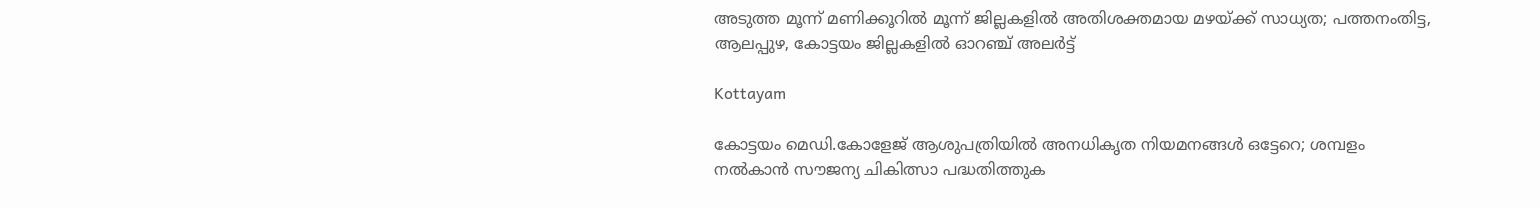അടുത്ത മൂന്ന് മണിക്കൂറിൽ മൂന്ന് ജില്ലകളിൽ അതിശക്തമായ മഴയ്‌ക്ക് സാധ്യത; പത്തനംതിട്ട, ആലപ്പുഴ, കോട്ടയം ജില്ലകളിൽ ഓറഞ്ച് അലർട്ട്

Kottayam

കോട്ടയം മെഡി.കോളേജ് ആശുപത്രിയില്‍ അനധികൃത നിയമനങ്ങള്‍ ഒട്ടേറെ; ശമ്പളം നല്‍കാന്‍ സൗജന്യ ചികിത്സാ പദ്ധതിത്തുക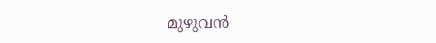മുഴുവന്‍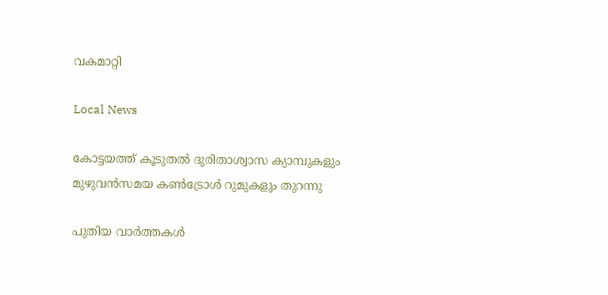വകമാറ്റി

Local News

കോട്ടയത്ത് കൂടുതല്‍ ദുരിതാശ്വാസ ക്യാമ്പുകളും മുഴുവന്‍സമയ കണ്‍ട്രോള്‍ റുമുകളും തുറന്നു

പുതിയ വാര്‍ത്തകള്‍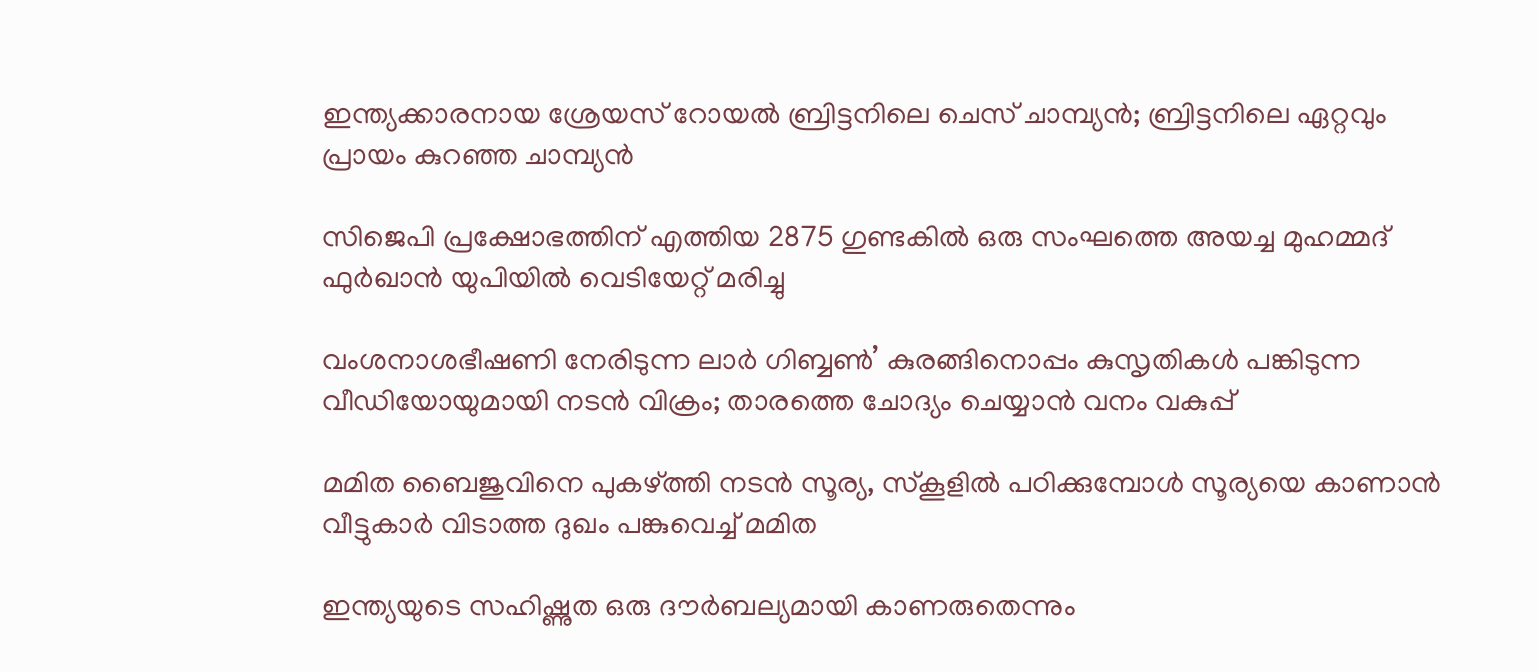ഇന്ത്യക്കാരനായ ശ്രേയസ് റോയല്‍ ബ്രിട്ടനിലെ ചെസ് ചാമ്പ്യന്‍; ബ്രിട്ടനിലെ ഏറ്റവും പ്രായം കുറഞ്ഞ ചാമ്പ്യന്‍

സിജെപി പ്രക്ഷോഭത്തിന് എത്തിയ 2875 ഗുണ്ടകില്‍ ഒരു സംഘത്തെ അയച്ച മുഹമ്മദ് ഫുര്‍ഖാന്‍ യുപിയില്‍ വെടിയേറ്റ് മരിച്ചു

വംശനാശഭീഷണി നേരിടുന്ന ലാര്‍ ഗിബ്ബണ്‍’ കുരങ്ങിനൊപ്പം കുസൃതികള്‍ പങ്കിടുന്ന വീഡിയോയുമായി നടന്‍ വിക്രം; താരത്തെ ചോദ്യം ചെയ്യാന്‍ വനം വകുപ്പ്

മമിത ബൈജുവിനെ പുകഴ്‌ത്തി നടന്‍ സൂര്യ, സ്കൂളില്‍ പഠിക്കുമ്പോള്‍ സൂര്യയെ കാണാന്‍ വീട്ടുകാര്‍ വിടാത്ത ദുഖം പങ്കുവെച്ച് മമിത

ഇന്ത്യയുടെ സഹിഷ്ണുത ഒരു ദൗര്‍ബല്യമായി കാണരുതെന്നും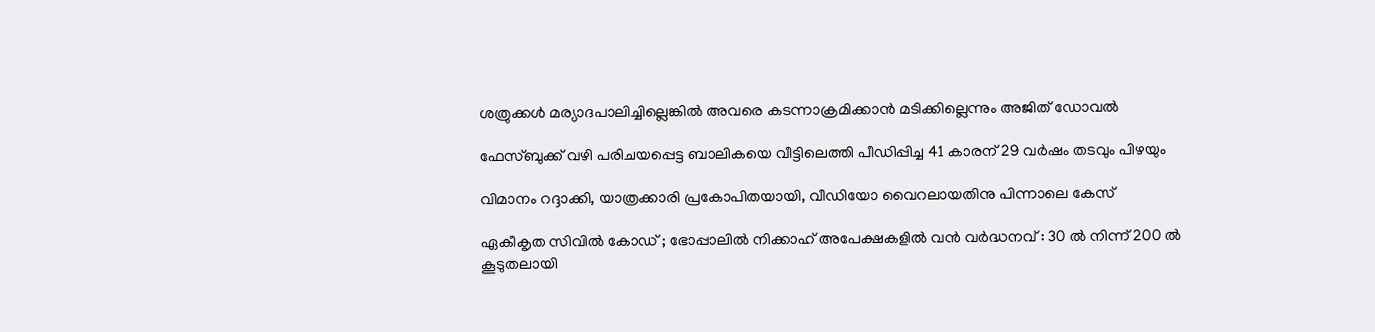ശത്രുക്കള്‍ മര്യാദപാലിച്ചില്ലെങ്കില്‍ അവരെ കടന്നാക്രമിക്കാന്‍ മടിക്കില്ലെന്നും അജിത് ഡോവല്‍

ഫേസ്ബുക്ക് വഴി പരിചയപ്പെട്ട ബാലികയെ വീട്ടിലെത്തി പീഡിപ്പിച്ച 41 കാരന് 29 വര്‍ഷം തടവും പിഴയും

വിമാനം റദ്ദാക്കി, യാത്രക്കാരി പ്രകോപിതയായി, വീഡിയോ വൈറലായതിനു പിന്നാലെ കേസ്

ഏകീകൃത സിവിൽ കോഡ് ; ഭോപ്പാലിൽ നിക്കാഹ് അപേക്ഷകളിൽ വൻ വർദ്ധനവ് : 30 ൽ നിന്ന് 200 ൽ കൂടുതലായി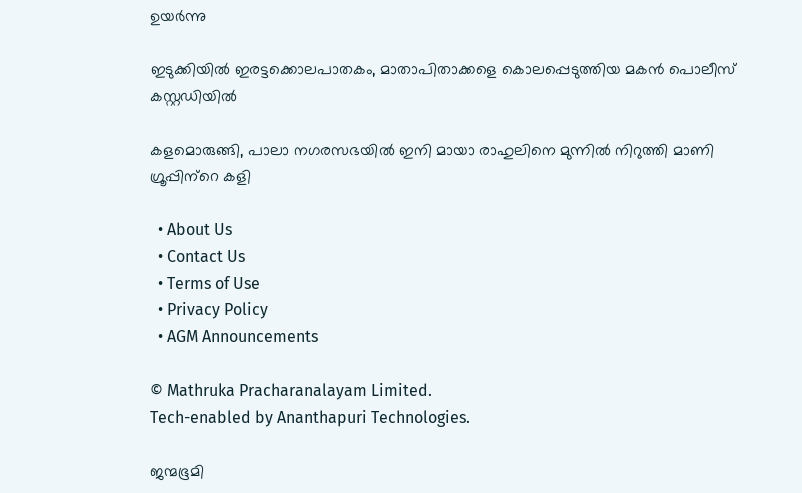ഉയർന്നു

ഇടുക്കിയില്‍ ഇരട്ടക്കൊലപാതകം, മാതാപിതാക്കളെ കൊലപ്പെടുത്തിയ മകന്‍ പൊലീസ് കസ്റ്റഡിയില്‍

കളമൊരുങ്ങി, പാലാ നഗരസഭയില്‍ ഇനി മായാ രാഹുലിനെ മുന്നില്‍ നിറുത്തി മാണി ഗ്രൂപ്പിന്‌റെ കളി

  • About Us
  • Contact Us
  • Terms of Use
  • Privacy Policy
  • AGM Announcements

© Mathruka Pracharanalayam Limited.
Tech-enabled by Ananthapuri Technologies.

ജന്മഭൂമി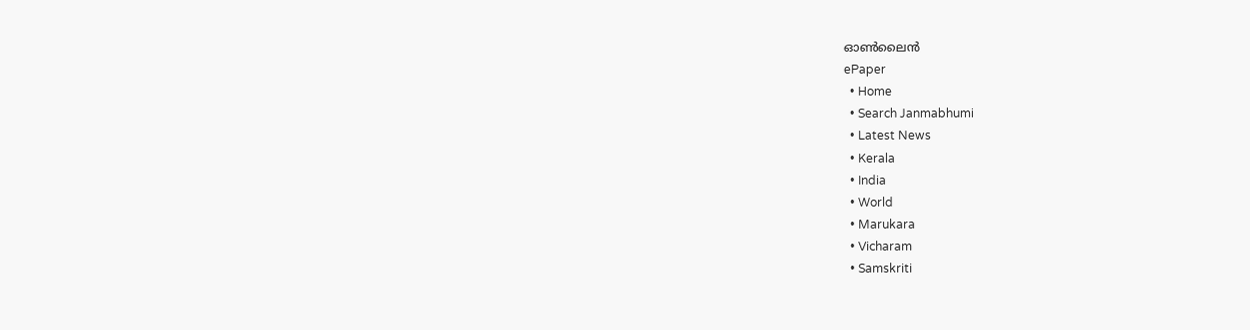ഓണ്‍ലൈന്‍
ePaper
  • Home
  • Search Janmabhumi
  • Latest News
  • Kerala
  • India
  • World
  • Marukara
  • Vicharam
  • Samskriti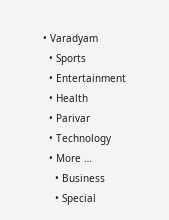• Varadyam
  • Sports
  • Entertainment
  • Health
  • Parivar
  • Technology
  • More …
    • Business
    • Special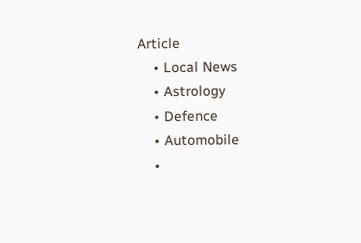Article
    • Local News
    • Astrology
    • Defence
    • Automobile
    •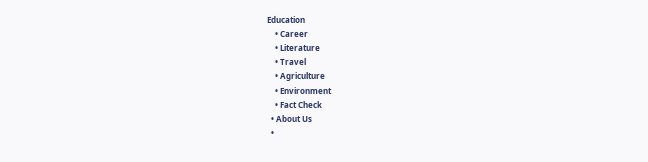Education
    • Career
    • Literature
    • Travel
    • Agriculture
    • Environment
    • Fact Check
  • About Us
  •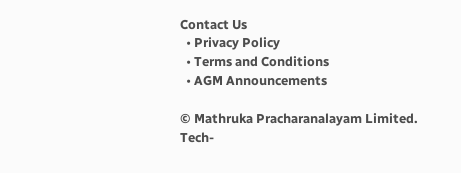Contact Us
  • Privacy Policy
  • Terms and Conditions
  • AGM Announcements

© Mathruka Pracharanalayam Limited.
Tech-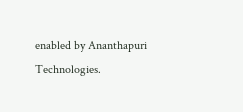enabled by Ananthapuri Technologies.